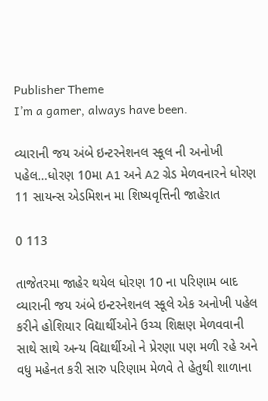Publisher Theme
I’m a gamer, always have been.

વ્યારાની જય અંબે ઇન્ટરનેશનલ સ્કૂલ ની અનોખી પહેલ…ધોરણ 10મા A1 અને A2 ગ્રેડ મેળવનારને ધોરણ 11 સાયન્સ એડમિશન મા શિષ્યવૃત્તિની જાહેરાત

0 113

તાજેતરમા જાહેર થયેલ ધોરણ 10 ના પરિણામ બાદ વ્યારાની જય અંબે ઇન્ટરનેશનલ સ્કૂલે એક અનોખી પહેલ કરીને હોશિયાર વિદ્યાર્થીઓને ઉચ્ચ શિક્ષણ મેળવવાની સાથે સાથે અન્ય વિદ્યાર્થીઓ ને પ્રેરણા પણ મળી રહે અને વધુ મહેનત કરી સારુ પરિણામ મેળવે તે હેતુથી શાળાના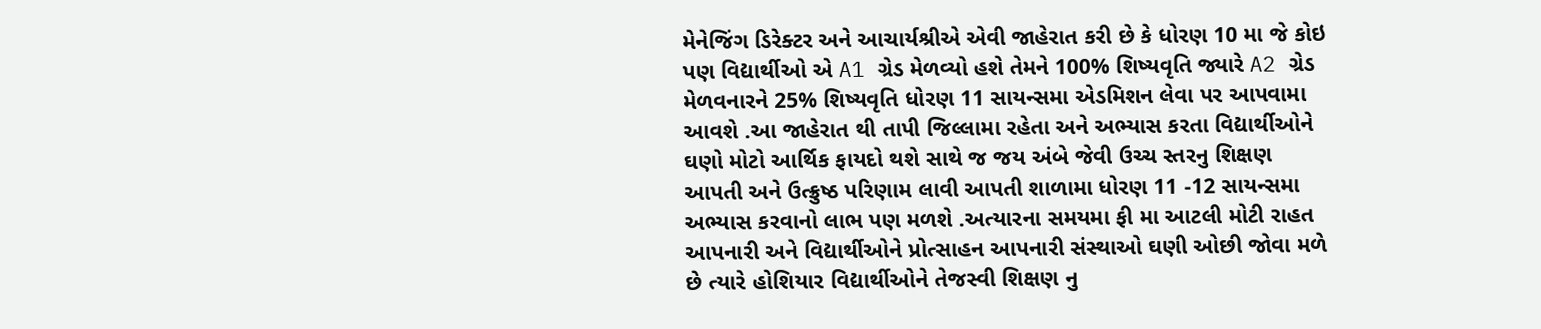મેનેજિંગ ડિરેક્ટર અને આચાર્યશ્રીએ એવી જાહેરાત કરી છે કે ધોરણ 10 મા જે કોઇ પણ વિદ્યાર્થીઓ એ A1 ગ્રેડ મેળવ્યો હશે તેમને 100% શિષ્યવૃતિ જ્યારે A2 ગ્રેડ મેળવનારને 25% શિષ્યવૃતિ ધોરણ 11 સાયન્સમા એડમિશન લેવા પર આપવામા આવશે .આ જાહેરાત થી તાપી જિલ્લામા રહેતા અને અભ્યાસ કરતા વિદ્યાર્થીઓને ઘણો મોટો આર્થિક ફાયદો થશે સાથે જ જય અંબે જેવી ઉચ્ચ સ્તરનુ શિક્ષણ આપતી અને ઉત્ક્રુષ્ઠ પરિણામ લાવી આપતી શાળામા ધોરણ 11 -12 સાયન્સમા અભ્યાસ કરવાનો લાભ પણ મળશે .અત્યારના સમયમા ફી મા આટલી મોટી રાહત આપનારી અને વિદ્યાર્થીઓને પ્રોત્સાહન આપનારી સંસ્થાઓ ઘણી ઓછી જોવા મળે છે ત્યારે હોશિયાર વિદ્યાર્થીઓને તેજસ્વી શિક્ષણ નુ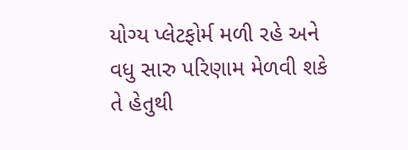યોગ્ય પ્લેટફોર્મ મળી રહે અને વધુ સારુ પરિણામ મેળવી શકે તે હેતુથી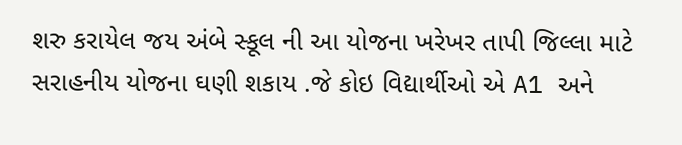શરુ કરાયેલ જય અંબે સ્કૂલ ની આ યોજના ખરેખર તાપી જિલ્લા માટે સરાહનીય યોજના ઘણી શકાય .જે કોઇ વિદ્યાર્થીઓ એ A1 અને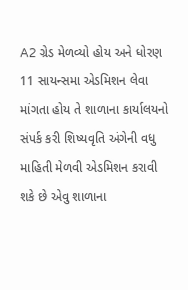A2 ગ્રેડ મેળવ્યો હોય અને ધોરણ 11 સાયન્સમા એડમિશન લેવા માંગતા હોય તે શાળાના કાર્યાલયનો સંપર્ક કરી શિષ્યવૃતિ અંગેની વધુ માહિતી મેળવી એડમિશન કરાવી શકે છે એવુ શાળાના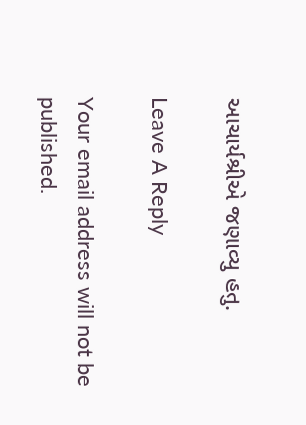આચાર્યશ્રીએ જણાવ્યુ હતુ.

Leave A Reply

Your email address will not be published.